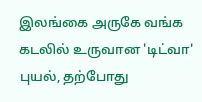இலங்கை அருகே வங்க கடலில் உருவான 'டிட்வா' புயல், தற்போது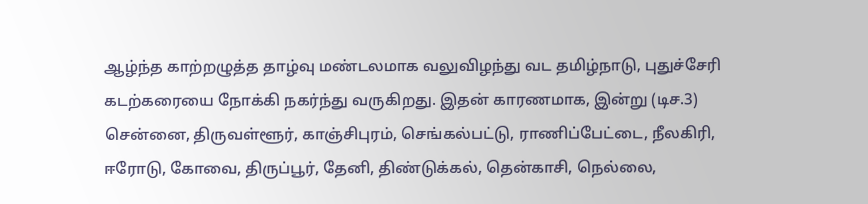ஆழ்ந்த காற்றழுத்த தாழ்வு மண்டலமாக வலுவிழந்து வட தமிழ்நாடு, புதுச்சேரி கடற்கரையை நோக்கி நகர்ந்து வருகிறது. இதன் காரணமாக, இன்று (டிச.3) சென்னை, திருவள்ளூர், காஞ்சிபுரம், செங்கல்பட்டு, ராணிப்பேட்டை, நீலகிரி, ஈரோடு, கோவை, திருப்பூர், தேனி, திண்டுக்கல், தென்காசி, நெல்லை,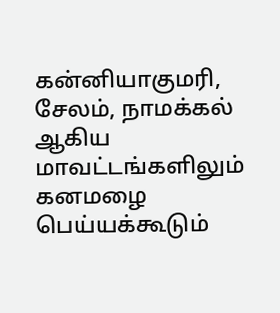கன்னியாகுமரி, சேலம், நாமக்கல் ஆகிய மாவட்டங்களிலும் கனமழை பெய்யக்கூடும்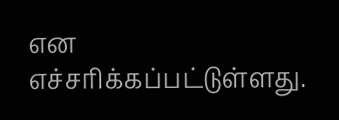என எச்சரிக்கப்பட்டுள்ளது.